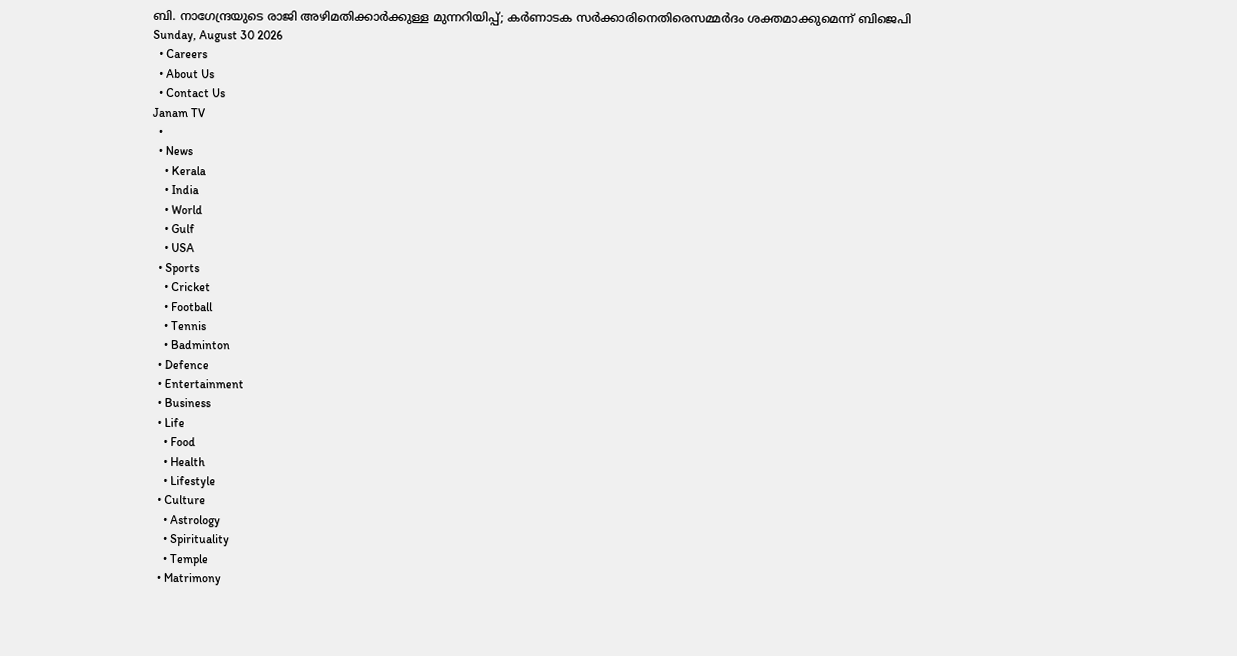ബി. നാഗേന്ദ്രയുടെ രാജി അഴിമതിക്കാര്‍ക്കുള്ള മുന്നറിയിപ്പ്; കര്‍ണാടക സര്‍ക്കാരിനെതിരെസമ്മര്‍ദം ശക്തമാക്കുമെന്ന് ബിജെപി
Sunday, August 30 2026
  • Careers
  • About Us
  • Contact Us
Janam TV
  •
  • News
    • Kerala
    • India
    • World
    • Gulf
    • USA
  • Sports
    • Cricket
    • Football
    • Tennis
    • Badminton
  • Defence
  • Entertainment
  • Business
  • Life
    • Food
    • Health
    • Lifestyle
  • Culture
    • Astrology
    • Spirituality
    • Temple
  • Matrimony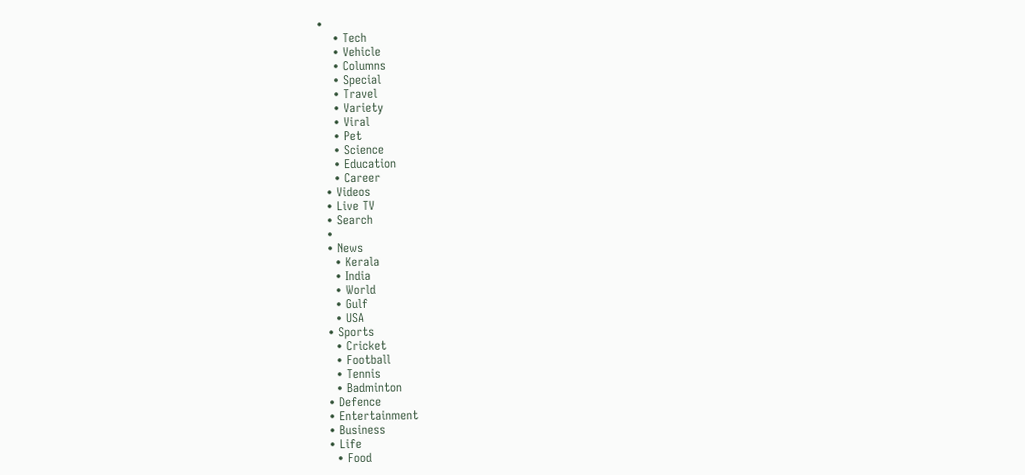•
    • Tech
    • Vehicle
    • Columns
    • Special
    • Travel
    • Variety
    • Viral
    • Pet
    • Science
    • Education
    • Career
  • Videos
  • Live TV
  • Search
  •
  • News
    • Kerala
    • India
    • World
    • Gulf
    • USA
  • Sports
    • Cricket
    • Football
    • Tennis
    • Badminton
  • Defence
  • Entertainment
  • Business
  • Life
    • Food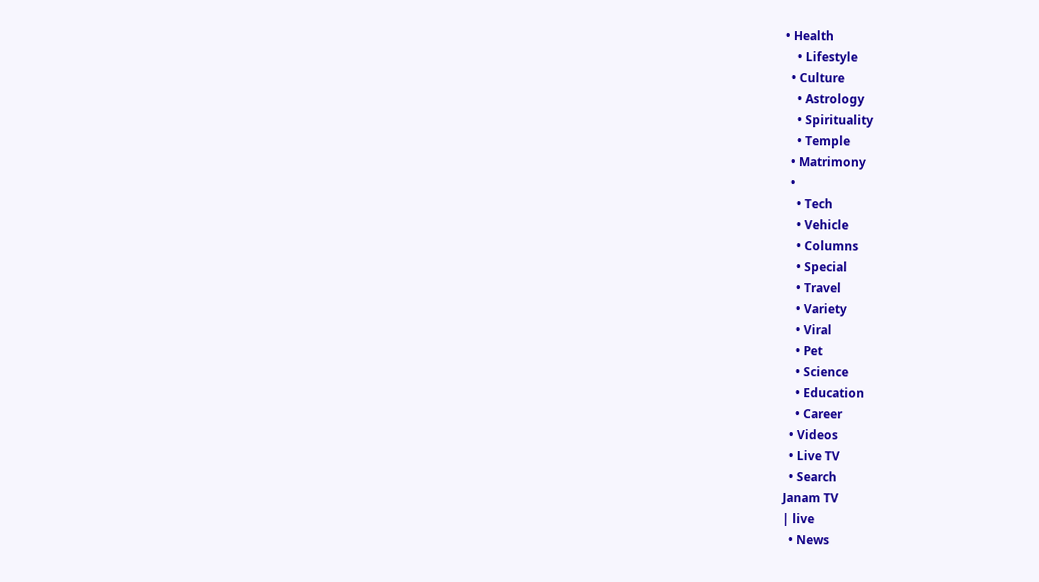• Health
    • Lifestyle
  • Culture
    • Astrology
    • Spirituality
    • Temple
  • Matrimony
  •
    • Tech
    • Vehicle
    • Columns
    • Special
    • Travel
    • Variety
    • Viral
    • Pet
    • Science
    • Education
    • Career
  • Videos
  • Live TV
  • Search
Janam TV
| live
  • News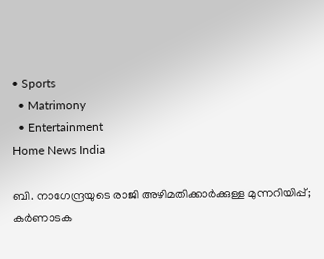• Sports
  • Matrimony
  • Entertainment
Home News India

ബി. നാഗേന്ദ്രയുടെ രാജി അഴിമതിക്കാര്‍ക്കുള്ള മുന്നറിയിപ്പ്; കര്‍ണാടക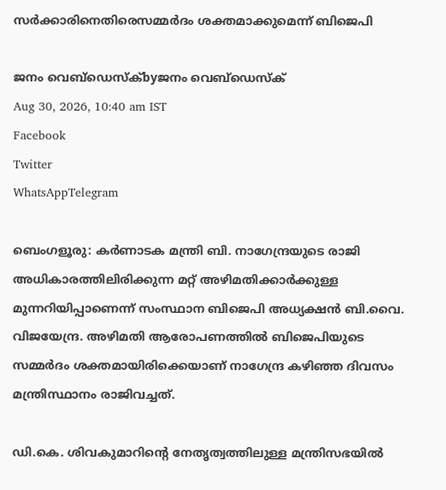സര്‍ക്കാരിനെതിരെസമ്മര്‍ദം ശക്തമാക്കുമെന്ന് ബിജെപി

ജനം വെബ്‌ഡെസ്ക്byജനം വെബ്‌ഡെസ്ക്
Aug 30, 2026, 10:40 am IST
Facebook
Twitter
WhatsAppTelegram

ബെംഗളൂരു: കര്‍ണാടക മന്ത്രി ബി. നാഗേന്ദ്രയുടെ രാജി അധികാരത്തിലിരിക്കുന്ന മറ്റ് അഴിമതിക്കാര്‍ക്കുള്ള മുന്നറിയിപ്പാണെന്ന് സംസ്ഥാന ബിജെപി അധ്യക്ഷന്‍ ബി.വൈ. വിജയേന്ദ്ര. അഴിമതി ആരോപണത്തില്‍ ബിജെപിയുടെ സമ്മര്‍ദം ശക്തമായിരിക്കെയാണ് നാഗേന്ദ്ര കഴിഞ്ഞ ദിവസം മന്ത്രിസ്ഥാനം രാജിവച്ചത്.

ഡി.കെ. ശിവകുമാറിന്റെ നേതൃത്വത്തിലുള്ള മന്ത്രിസഭയില്‍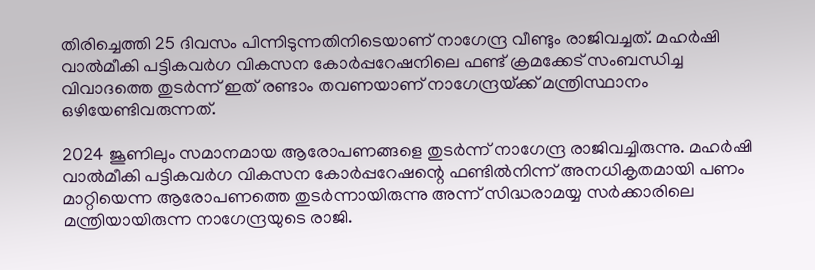തിരിച്ചെത്തി 25 ദിവസം പിന്നിടുന്നതിനിടെയാണ് നാഗേന്ദ്ര വീണ്ടും രാജിവച്ചത്. മഹര്‍ഷി വാല്‍മീകി പട്ടികവര്‍ഗ വികസന കോര്‍പ്പറേഷനിലെ ഫണ്ട് ക്രമക്കേട് സംബന്ധിച്ച വിവാദത്തെ തുടര്‍ന്ന് ഇത് രണ്ടാം തവണയാണ് നാഗേന്ദ്രയ്‌ക്ക് മന്ത്രിസ്ഥാനം ഒഴിയേണ്ടിവരുന്നത്.

2024 ജൂണിലും സമാനമായ ആരോപണങ്ങളെ തുടര്‍ന്ന് നാഗേന്ദ്ര രാജിവച്ചിരുന്നു. മഹര്‍ഷി വാല്‍മീകി പട്ടികവര്‍ഗ വികസന കോര്‍പ്പറേഷന്റെ ഫണ്ടില്‍നിന്ന് അനധികൃതമായി പണം മാറ്റിയെന്ന ആരോപണത്തെ തുടര്‍ന്നായിരുന്നു അന്ന് സിദ്ധരാമയ്യ സര്‍ക്കാരിലെ മന്ത്രിയായിരുന്ന നാഗേന്ദ്രയുടെ രാജി.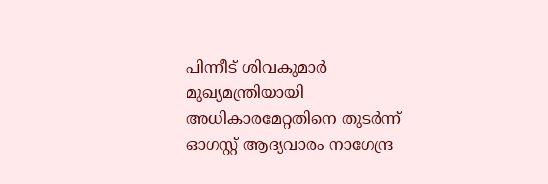പിന്നീട് ശിവകുമാര്‍ മുഖ്യമന്ത്രിയായി അധികാരമേറ്റതിനെ തുടര്‍ന്ന് ഓഗസ്റ്റ് ആദ്യവാരം നാഗേന്ദ്ര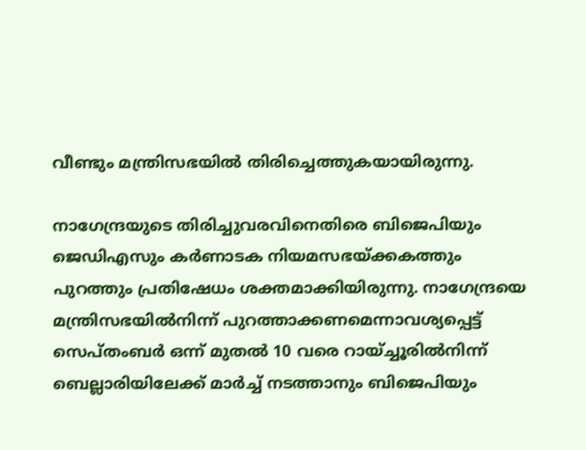വീണ്ടും മന്ത്രിസഭയില്‍ തിരിച്ചെത്തുകയായിരുന്നു.

നാഗേന്ദ്രയുടെ തിരിച്ചുവരവിനെതിരെ ബിജെപിയും ജെഡിഎസും കര്‍ണാടക നിയമസഭയ്‌ക്കകത്തും പുറത്തും പ്രതിഷേധം ശക്തമാക്കിയിരുന്നു. നാഗേന്ദ്രയെ മന്ത്രിസഭയില്‍നിന്ന് പുറത്താക്കണമെന്നാവശ്യപ്പെട്ട് സെപ്തംബര്‍ ഒന്ന് മുതല്‍ 10 വരെ റായ്ച്ചൂരില്‍നിന്ന് ബെല്ലാരിയിലേക്ക് മാര്‍ച്ച് നടത്താനും ബിജെപിയും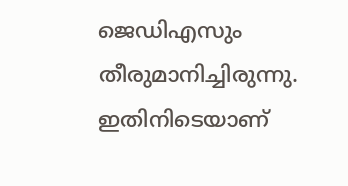ജെഡിഎസും തീരുമാനിച്ചിരുന്നു. ഇതിനിടെയാണ്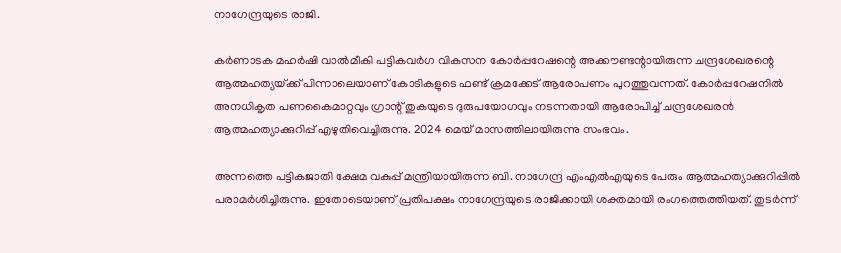നാഗേന്ദ്രയുടെ രാജി.

കര്‍ണാടക മഹര്‍ഷി വാല്‍മീകി പട്ടികവര്‍ഗ വികസന കോര്‍പ്പറേഷന്റെ അക്കൗണ്ടന്റായിരുന്ന ചന്ദ്രശേഖരന്റെ ആത്മഹത്യയ്‌ക്ക് പിന്നാലെയാണ് കോടികളുടെ ഫണ്ട് ക്രമക്കേട് ആരോപണം പുറത്തുവന്നത്. കോര്‍പ്പറേഷനില്‍ അനധികൃത പണകൈമാറ്റവും ഗ്രാന്റ് തുകയുടെ ദുരുപയോഗവും നടന്നതായി ആരോപിച്ച് ചന്ദ്രശേഖരന്‍ ആത്മഹത്യാക്കുറിപ്പ് എഴുതിവെച്ചിരുന്നു. 2024 മെയ് മാസത്തിലായിരുന്നു സംഭവം.

അന്നത്തെ പട്ടികജാതി ക്ഷേമ വകുപ്പ് മന്ത്രിയായിരുന്ന ബി. നാഗേന്ദ്ര എംഎല്‍എയുടെ പേരും ആത്മഹത്യാക്കുറിപ്പില്‍ പരാമര്‍ശിച്ചിരുന്നു. ഇതോടെയാണ് പ്രതിപക്ഷം നാഗേന്ദ്രയുടെ രാജിക്കായി ശക്തമായി രംഗത്തെത്തിയത്. തുടര്‍ന്ന്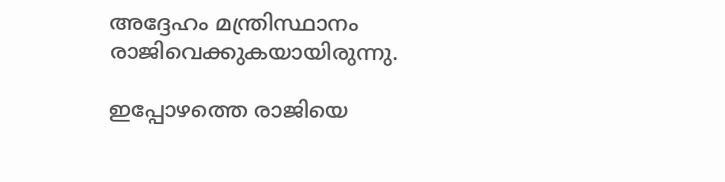അദ്ദേഹം മന്ത്രിസ്ഥാനം രാജിവെക്കുകയായിരുന്നു.

ഇപ്പോഴത്തെ രാജിയെ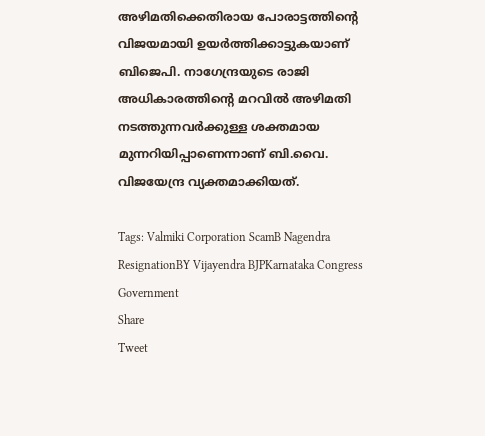അഴിമതിക്കെതിരായ പോരാട്ടത്തിന്റെ വിജയമായി ഉയര്‍ത്തിക്കാട്ടുകയാണ് ബിജെപി. നാഗേന്ദ്രയുടെ രാജി അധികാരത്തിന്റെ മറവില്‍ അഴിമതി നടത്തുന്നവര്‍ക്കുള്ള ശക്തമായ മുന്നറിയിപ്പാണെന്നാണ് ബി.വൈ. വിജയേന്ദ്ര വ്യക്തമാക്കിയത്.

Tags: Valmiki Corporation ScamB Nagendra ResignationBY Vijayendra BJPKarnataka Congress Government
Share
Tweet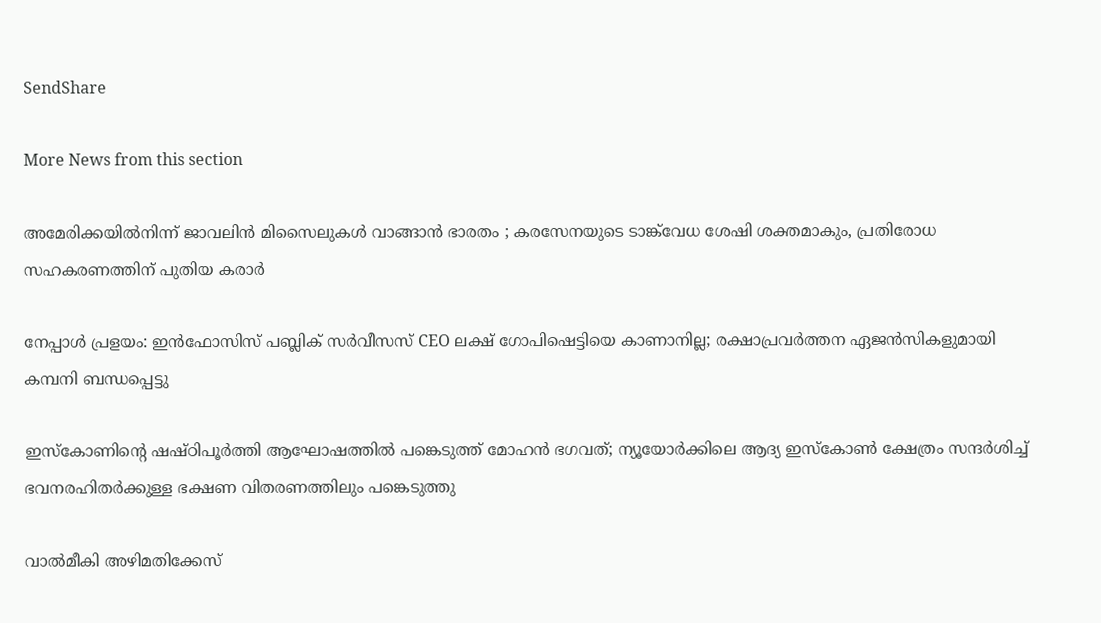SendShare

More News from this section

അമേരിക്കയിൽനിന്ന് ജാവലിൻ മിസൈലുകൾ വാങ്ങാൻ ഭാരതം ; കരസേനയുടെ ടാങ്ക്‌വേധ ശേഷി ശക്തമാകും, പ്രതിരോധ സഹകരണത്തിന് പുതിയ കരാർ

നേപ്പാൾ പ്രളയം: ഇൻഫോസിസ് പബ്ലിക് സർവീസസ് CEO ലക്ഷ് ഗോപിഷെട്ടിയെ കാണാനില്ല; രക്ഷാപ്രവർത്തന ഏജൻസികളുമായി കമ്പനി ബന്ധപ്പെട്ടു

ഇസ്കോണിന്റെ ഷഷ്ഠിപൂർത്തി ആഘോഷത്തിൽ പങ്കെടുത്ത് മോഹൻ ഭഗവത്; ന്യൂയോർക്കിലെ ആദ്യ ഇസ്കോൺ ക്ഷേത്രം സന്ദർശിച്ച് ഭവനരഹിതർക്കുള്ള ഭക്ഷണ വിതരണത്തിലും പങ്കെടുത്തു

വാൽമീകി അഴിമതിക്കേസ്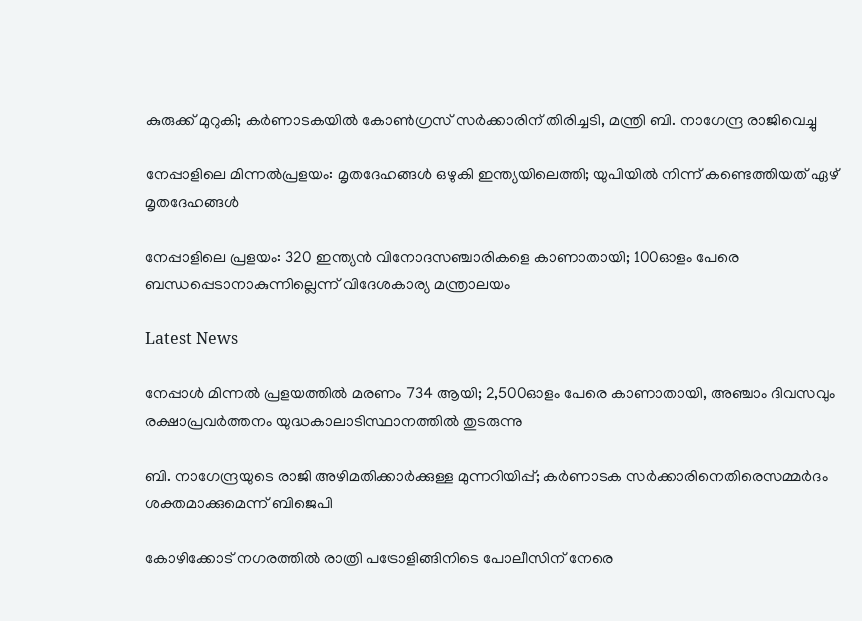കുരുക്ക് മുറുകി; കർണാടകയിൽ കോൺഗ്രസ് സർക്കാരിന് തിരിച്ചടി, മന്ത്രി ബി. നാഗേന്ദ്ര രാജിവെച്ചു

നേപ്പാളിലെ മിന്നല്‍പ്രളയം: മൃതദേഹങ്ങള്‍ ഒഴുകി ഇന്ത്യയിലെത്തി; യുപിയില്‍ നിന്ന് കണ്ടെത്തിയത് ഏഴ് മൃതദേഹങ്ങള്‍

നേപ്പാളിലെ പ്രളയം: 320 ഇന്ത്യന്‍ വിനോദസഞ്ചാരികളെ കാണാതായി; 100ഓളം പേരെ ബന്ധപ്പെടാനാകുന്നില്ലെന്ന് വിദേശകാര്യ മന്ത്രാലയം

Latest News

നേപ്പാൾ മിന്നൽ പ്രളയത്തിൽ മരണം 734 ആയി; 2,500ഓളം പേരെ കാണാതായി, അഞ്ചാം ദിവസവും രക്ഷാപ്രവർത്തനം യുദ്ധകാലാടിസ്ഥാനത്തിൽ തുടരുന്നു

ബി. നാഗേന്ദ്രയുടെ രാജി അഴിമതിക്കാര്‍ക്കുള്ള മുന്നറിയിപ്പ്; കര്‍ണാടക സര്‍ക്കാരിനെതിരെസമ്മര്‍ദം ശക്തമാക്കുമെന്ന് ബിജെപി

കോഴിക്കോട് നഗരത്തിൽ രാത്രി പട്രോളിങ്ങിനിടെ പോലീസിന് നേരെ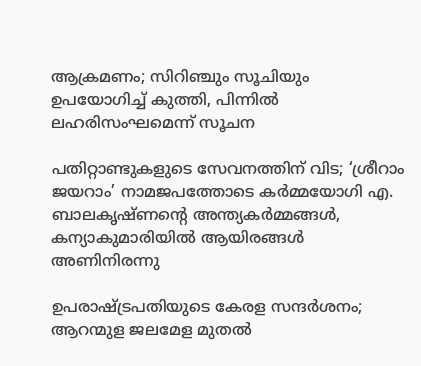ആക്രമണം; സിറിഞ്ചും സൂചിയും ഉപയോഗിച്ച് കുത്തി, പിന്നിൽ ലഹരിസംഘമെന്ന് സൂചന

പതിറ്റാണ്ടുകളുടെ സേവനത്തിന് വിട; ‘ശ്രീറാം ജയറാം’ നാമജപത്തോടെ കര്‍മ്മയോഗി എ. ബാലകൃഷ്ണന്റെ അന്ത്യകര്‍മ്മങ്ങള്‍, കന്യാകുമാരിയില്‍ ആയിരങ്ങള്‍ അണിനിരന്നു

ഉപരാഷ്‌ട്രപതിയുടെ കേരള സന്ദർശനം; ആറന്മുള ജലമേള മുതൽ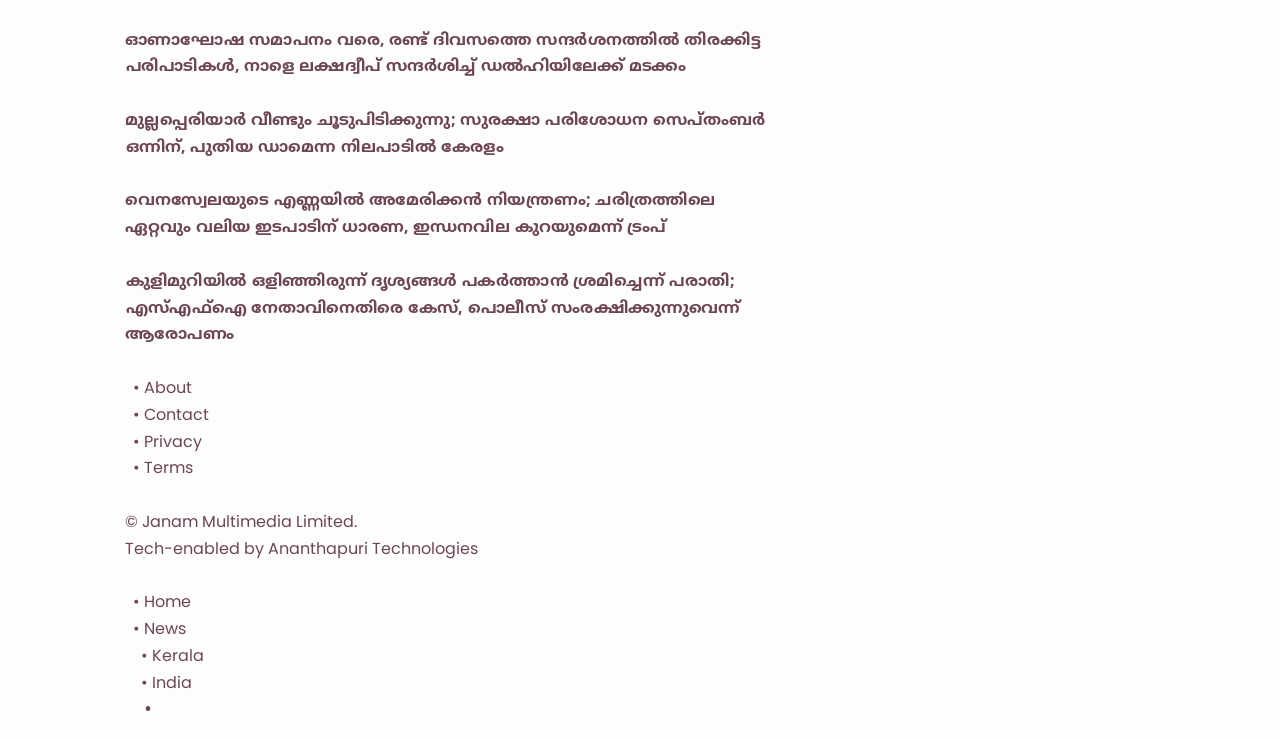ഓണാഘോഷ സമാപനം വരെ, രണ്ട് ദിവസത്തെ സന്ദർശനത്തിൽ തിരക്കിട്ട പരിപാടികൾ, നാളെ ലക്ഷദ്വീപ് സന്ദർശിച്ച് ഡൽഹിയിലേക്ക് മടക്കം

മുല്ലപ്പെരിയാർ വീണ്ടും ചൂടുപിടിക്കുന്നു; സുരക്ഷാ പരിശോധന സെപ്തംബർ ഒന്നിന്, പുതിയ ഡാമെന്ന നിലപാടിൽ കേരളം

വെനസ്വേലയുടെ എണ്ണയിൽ അമേരിക്കൻ നിയന്ത്രണം; ചരിത്രത്തിലെ ഏറ്റവും വലിയ ഇടപാടിന് ധാരണ, ഇന്ധനവില കുറയുമെന്ന് ട്രംപ്

കുളിമുറിയിൽ ഒളിഞ്ഞിരുന്ന് ദൃശ്യങ്ങൾ പകർത്താൻ ശ്രമിച്ചെന്ന് പരാതി; എസ്എഫ്ഐ നേതാവിനെതിരെ കേസ്, പൊലീസ് സംരക്ഷിക്കുന്നുവെന്ന് ആരോപണം

  • About
  • Contact
  • Privacy
  • Terms

© Janam Multimedia Limited.
Tech-enabled by Ananthapuri Technologies

  • Home
  • News
    • Kerala
    • India
    •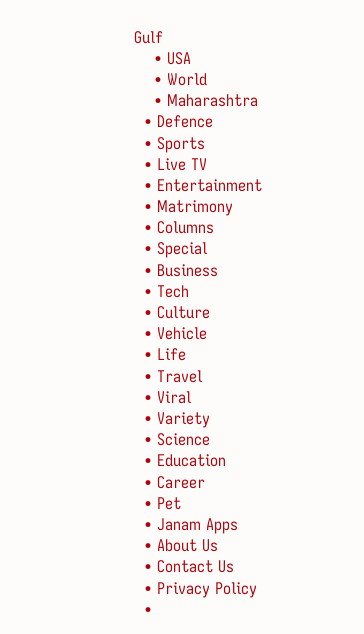Gulf
    • USA
    • World
    • Maharashtra
  • Defence
  • Sports
  • Live TV
  • Entertainment
  • Matrimony
  • Columns
  • Special
  • Business
  • Tech
  • Culture
  • Vehicle
  • Life
  • Travel
  • Viral
  • Variety
  • Science
  • Education
  • Career
  • Pet
  • Janam Apps
  • About Us
  • Contact Us
  • Privacy Policy
  •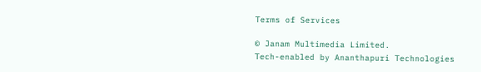Terms of Services

© Janam Multimedia Limited.
Tech-enabled by Ananthapuri Technologies